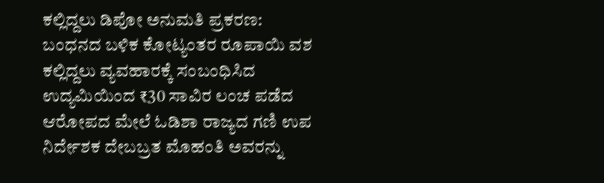ಕಲ್ಲಿದ್ದಲು ಡಿಪೋ ಅನುಮತಿ ಪ್ರಕರಣ: ಬಂಧನದ ಬಳಿಕ ಕೋಟ್ಯಂತರ ರೂಪಾಯಿ ವಶ
ಕಲ್ಲಿದ್ದಲು ವ್ಯವಹಾರಕ್ಕೆ ಸಂಬಂಧಿಸಿದ ಉದ್ಯಮಿಯಿಂದ ₹30 ಸಾವಿರ ಲಂಚ ಪಡೆದ ಆರೋಪದ ಮೇಲೆ ಓಡಿಶಾ ರಾಜ್ಯದ ಗಣಿ ಉಪ ನಿರ್ದೇಶಕ ದೇಬಬ್ರತ ಮೊಹಂತಿ ಅವರನ್ನು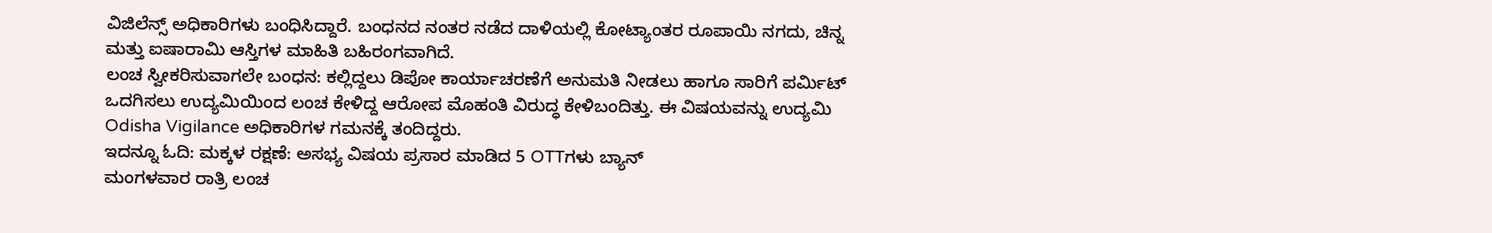ವಿಜಿಲೆನ್ಸ್ ಅಧಿಕಾರಿಗಳು ಬಂಧಿಸಿದ್ದಾರೆ. ಬಂಧನದ ನಂತರ ನಡೆದ ದಾಳಿಯಲ್ಲಿ ಕೋಟ್ಯಾಂತರ ರೂಪಾಯಿ ನಗದು, ಚಿನ್ನ ಮತ್ತು ಐಷಾರಾಮಿ ಆಸ್ತಿಗಳ ಮಾಹಿತಿ ಬಹಿರಂಗವಾಗಿದೆ.
ಲಂಚ ಸ್ವೀಕರಿಸುವಾಗಲೇ ಬಂಧನ: ಕಲ್ಲಿದ್ದಲು ಡಿಪೋ ಕಾರ್ಯಾಚರಣೆಗೆ ಅನುಮತಿ ನೀಡಲು ಹಾಗೂ ಸಾರಿಗೆ ಪರ್ಮಿಟ್ ಒದಗಿಸಲು ಉದ್ಯಮಿಯಿಂದ ಲಂಚ ಕೇಳಿದ್ದ ಆರೋಪ ಮೊಹಂತಿ ವಿರುದ್ಧ ಕೇಳಿಬಂದಿತ್ತು. ಈ ವಿಷಯವನ್ನು ಉದ್ಯಮಿ Odisha Vigilance ಅಧಿಕಾರಿಗಳ ಗಮನಕ್ಕೆ ತಂದಿದ್ದರು.
ಇದನ್ನೂ ಓದಿ: ಮಕ್ಕಳ ರಕ್ಷಣೆ: ಅಸಭ್ಯ ವಿಷಯ ಪ್ರಸಾರ ಮಾಡಿದ 5 OTTಗಳು ಬ್ಯಾನ್
ಮಂಗಳವಾರ ರಾತ್ರಿ ಲಂಚ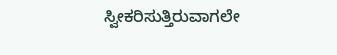ಸ್ವೀಕರಿಸುತ್ತಿರುವಾಗಲೇ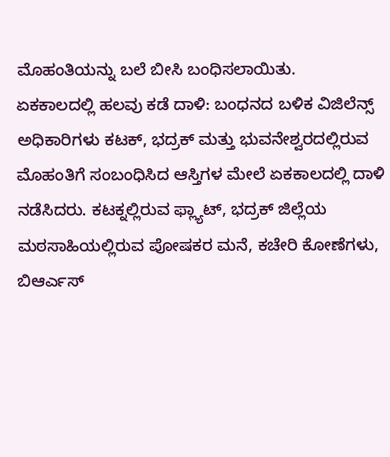ಮೊಹಂತಿಯನ್ನು ಬಲೆ ಬೀಸಿ ಬಂಧಿಸಲಾಯಿತು.
ಏಕಕಾಲದಲ್ಲಿ ಹಲವು ಕಡೆ ದಾಳಿ: ಬಂಧನದ ಬಳಿಕ ವಿಜಿಲೆನ್ಸ್ ಅಧಿಕಾರಿಗಳು ಕಟಕ್, ಭದ್ರಕ್ ಮತ್ತು ಭುವನೇಶ್ವರದಲ್ಲಿರುವ ಮೊಹಂತಿಗೆ ಸಂಬಂಧಿಸಿದ ಆಸ್ತಿಗಳ ಮೇಲೆ ಏಕಕಾಲದಲ್ಲಿ ದಾಳಿ ನಡೆಸಿದರು. ಕಟಕ್ನಲ್ಲಿರುವ ಫ್ಲ್ಯಾಟ್, ಭದ್ರಕ್ ಜಿಲ್ಲೆಯ ಮಠಸಾಹಿಯಲ್ಲಿರುವ ಪೋಷಕರ ಮನೆ, ಕಚೇರಿ ಕೋಣೆಗಳು, ಬಿಆರ್ಎಸ್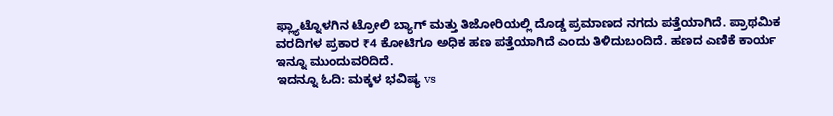ಫ್ಲ್ಯಾಟ್ನೊಳಗಿನ ಟ್ರೋಲಿ ಬ್ಯಾಗ್ ಮತ್ತು ತಿಜೋರಿಯಲ್ಲಿ ದೊಡ್ಡ ಪ್ರಮಾಣದ ನಗದು ಪತ್ತೆಯಾಗಿದೆ. ಪ್ರಾಥಮಿಕ ವರದಿಗಳ ಪ್ರಕಾರ ₹4 ಕೋಟಿಗೂ ಅಧಿಕ ಹಣ ಪತ್ತೆಯಾಗಿದೆ ಎಂದು ತಿಳಿದುಬಂದಿದೆ. ಹಣದ ಎಣಿಕೆ ಕಾರ್ಯ ಇನ್ನೂ ಮುಂದುವರಿದಿದೆ.
ಇದನ್ನೂ ಓದಿ: ಮಕ್ಕಳ ಭವಿಷ್ಯ vs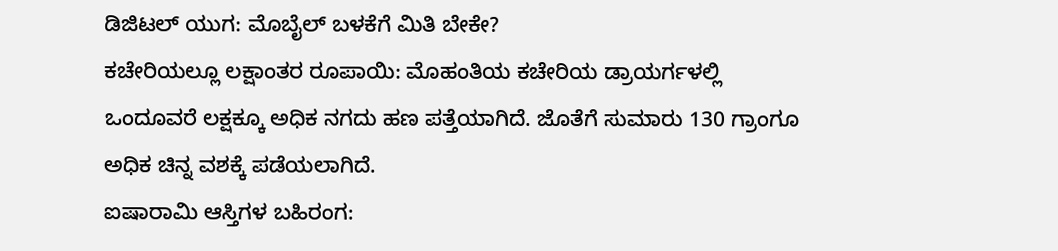ಡಿಜಿಟಲ್ ಯುಗ: ಮೊಬೈಲ್ ಬಳಕೆಗೆ ಮಿತಿ ಬೇಕೇ?
ಕಚೇರಿಯಲ್ಲೂ ಲಕ್ಷಾಂತರ ರೂಪಾಯಿ: ಮೊಹಂತಿಯ ಕಚೇರಿಯ ಡ್ರಾಯರ್ಗಳಲ್ಲಿ ಒಂದೂವರೆ ಲಕ್ಷಕ್ಕೂ ಅಧಿಕ ನಗದು ಹಣ ಪತ್ತೆಯಾಗಿದೆ. ಜೊತೆಗೆ ಸುಮಾರು 130 ಗ್ರಾಂಗೂ ಅಧಿಕ ಚಿನ್ನ ವಶಕ್ಕೆ ಪಡೆಯಲಾಗಿದೆ.
ಐಷಾರಾಮಿ ಆಸ್ತಿಗಳ ಬಹಿರಂಗ: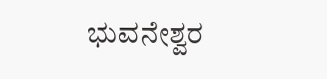ಭುವನೇಶ್ವರ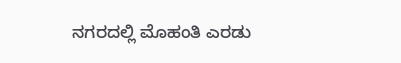ನಗರದಲ್ಲಿ ಮೊಹಂತಿ ಎರಡು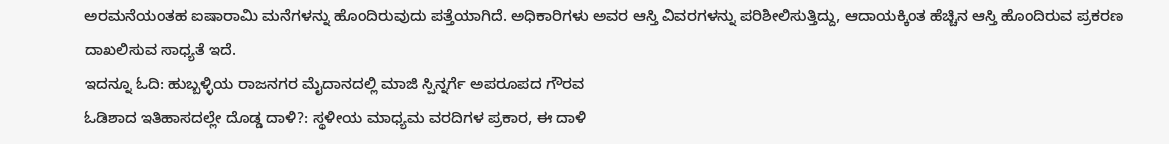ಅರಮನೆಯಂತಹ ಐಷಾರಾಮಿ ಮನೆಗಳನ್ನು ಹೊಂದಿರುವುದು ಪತ್ತೆಯಾಗಿದೆ. ಅಧಿಕಾರಿಗಳು ಅವರ ಆಸ್ತಿ ವಿವರಗಳನ್ನು ಪರಿಶೀಲಿಸುತ್ತಿದ್ದು, ಆದಾಯಕ್ಕಿಂತ ಹೆಚ್ಚಿನ ಆಸ್ತಿ ಹೊಂದಿರುವ ಪ್ರಕರಣ ದಾಖಲಿಸುವ ಸಾಧ್ಯತೆ ಇದೆ.
ಇದನ್ನೂ ಓದಿ: ಹುಬ್ಬಳ್ಳಿಯ ರಾಜನಗರ ಮೈದಾನದಲ್ಲಿ ಮಾಜಿ ಸ್ಪಿನ್ನರ್ಗೆ ಅಪರೂಪದ ಗೌರವ
ಓಡಿಶಾದ ಇತಿಹಾಸದಲ್ಲೇ ದೊಡ್ಡ ದಾಳಿ?: ಸ್ಥಳೀಯ ಮಾಧ್ಯಮ ವರದಿಗಳ ಪ್ರಕಾರ, ಈ ದಾಳಿ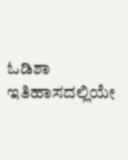ಓಡಿಶಾ ಇತಿಹಾಸದಲ್ಲಿಯೇ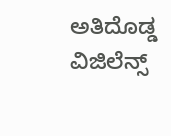ಅತಿದೊಡ್ಡ ವಿಜಿಲೆನ್ಸ್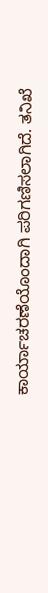ಕಾರ್ಯಾಚರಣೆಯೊಂದಾಗಿ ಪರಿಗಣಿಸಲಾಗಿದೆ. ತನಿಖೆ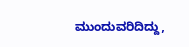ಮುಂದುವರಿದಿದ್ದು,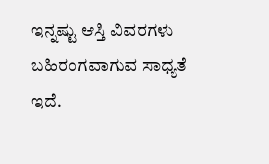ಇನ್ನಷ್ಟು ಆಸ್ತಿ ವಿವರಗಳು ಬಹಿರಂಗವಾಗುವ ಸಾಧ್ಯತೆ ಇದೆ.